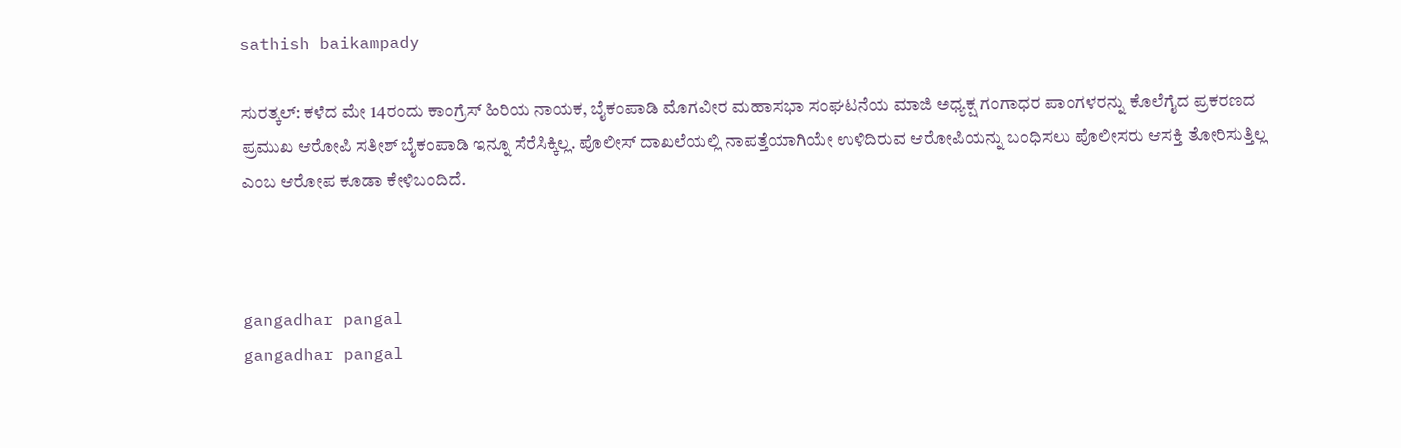sathish baikampady

ಸುರತ್ಕಲ್: ಕಳೆದ ಮೇ 14ರಂದು ಕಾಂಗ್ರೆಸ್ ಹಿರಿಯ ನಾಯಕ, ಬೈಕಂಪಾಡಿ ಮೊಗವೀರ ಮಹಾಸಭಾ ಸಂಘಟನೆಯ ಮಾಜಿ ಅಧ್ಯಕ್ಷ ಗಂಗಾಧರ ಪಾಂಗಳರನ್ನು ಕೊಲೆಗೈದ ಪ್ರಕರಣದ ಪ್ರಮುಖ ಆರೋಪಿ ಸತೀಶ್ ಬೈಕಂಪಾಡಿ ಇನ್ನೂ ಸೆರೆಸಿಕ್ಕಿಲ್ಲ. ಪೊಲೀಸ್ ದಾಖಲೆಯಲ್ಲಿ ನಾಪತ್ತೆಯಾಗಿಯೇ ಉಳಿದಿರುವ ಆರೋಪಿಯನ್ನು ಬಂಧಿಸಲು ಪೊಲೀಸರು ಆಸಕ್ತಿ ತೋರಿಸುತ್ತಿಲ್ಲ ಎಂಬ ಆರೋಪ ಕೂಡಾ ಕೇಳಿಬಂದಿದೆ.



gangadhar pangal
gangadhar pangal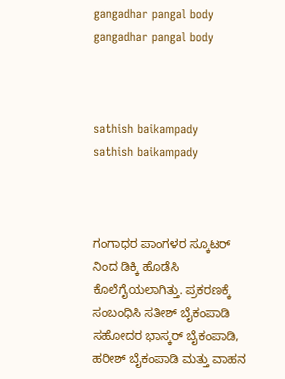gangadhar pangal body
gangadhar pangal body



sathish baikampady
sathish baikampady



ಗಂಗಾಧರ ಪಾಂಗಳರ ಸ್ಕೂಟರ್ ನಿಂದ ಡಿಕ್ಕಿ ಹೊಡೆಸಿ ಕೊಲೆಗೈಯಲಾಗಿತ್ತು. ಪ್ರಕರಣಕ್ಕೆ ಸಂಬಂಧಿಸಿ ಸತೀಶ್ ಬೈಕಂಪಾಡಿ ಸಹೋದರ ಭಾಸ್ಕರ್ ಬೈಕಂಪಾಡಿ, ಹರೀಶ್ ಬೈಕಂಪಾಡಿ ಮತ್ತು ವಾಹನ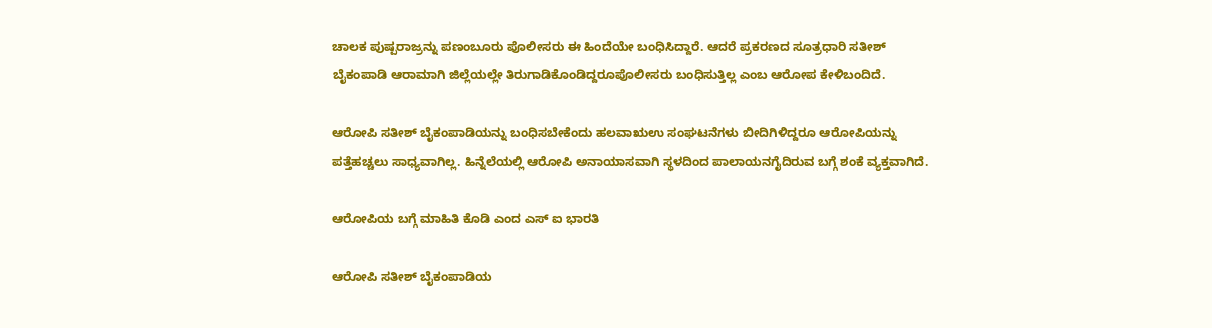ಚಾಲಕ ಪುಷ್ಪರಾಜ್ರನ್ನು ಪಣಂಬೂರು ಪೊಲೀಸರು ಈ ಹಿಂದೆಯೇ ಬಂಧಿಸಿದ್ದಾರೆ. ಆದರೆ ಪ್ರಕರಣದ ಸೂತ್ರಧಾರಿ ಸತೀಶ್ ಬೈಕಂಪಾಡಿ ಆರಾಮಾಗಿ ಜಿಲ್ಲೆಯಲ್ಲೇ ತಿರುಗಾಡಿಕೊಂಡಿದ್ದರೂಪೊಲೀಸರು ಬಂಧಿಸುತ್ತಿಲ್ಲ ಎಂಬ ಆರೋಪ ಕೇಳಿಬಂದಿದೆ.

ಆರೋಪಿ ಸತೀಶ್ ಬೈಕಂಪಾಡಿಯನ್ನು ಬಂಧಿಸಬೇಕೆಂದು ಹಲವಾಋಉ ಸಂಘಟನೆಗಳು ಬೀದಿಗಿಳಿದ್ದರೂ ಆರೋಪಿಯನ್ನು ಪತ್ತೆಹಚ್ಚಲು ಸಾಧ್ಯವಾಗಿಲ್ಲ. ಹಿನ್ನೆಲೆಯಲ್ಲಿ ಆರೋಪಿ ಅನಾಯಾಸವಾಗಿ ಸ್ಥಳದಿಂದ ಪಾಲಾಯನಗೈದಿರುವ ಬಗ್ಗೆ ಶಂಕೆ ವ್ಯಕ್ತವಾಗಿದೆ.

ಆರೋಪಿಯ ಬಗ್ಗೆ ಮಾಹಿತಿ ಕೊಡಿ ಎಂದ ಎಸ್ ಐ ಭಾರತಿ

ಆರೋಪಿ ಸತೀಶ್ ಬೈಕಂಪಾಡಿಯ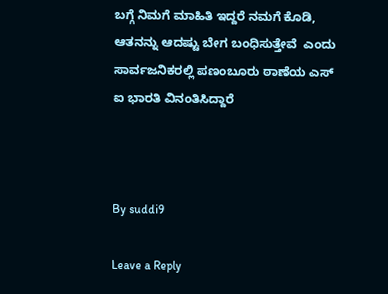ಬಗ್ಗೆ ನಿಮಗೆ ಮಾಹಿತಿ ಇದ್ದರೆ ನಮಗೆ ಕೊಡಿ, ಆತನನ್ನು ಆದಷ್ಟು ಬೇಗ ಬಂಧಿಸುತ್ತೇವೆ  ಎಂದು ಸಾರ್ವಜನಿಕರಲ್ಲಿ ಪಣಂಬೂರು ಠಾಣೆಯ ಎಸ್ ಐ ಭಾರತಿ ವಿನಂತಿಸಿದ್ದಾರೆ



By suddi9

Leave a Reply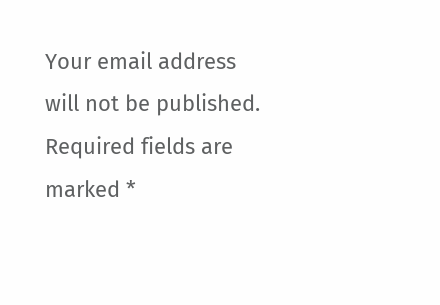Your email address will not be published. Required fields are marked *